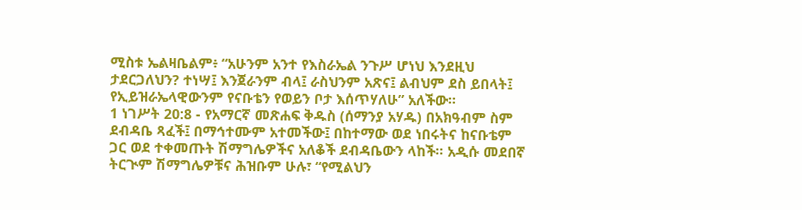ሚስቱ ኤልዛቤልም፥ “አሁንም አንተ የእስራኤል ንጉሥ ሆነህ እንደዚህ ታደርጋለህን? ተነሣ፤ እንጀራንም ብላ፤ ራስህንም አጽና፤ ልብህም ደስ ይበላት፤ የኢይዝራኤላዊውንም የናቡቴን የወይን ቦታ እሰጥሃለሁ” አለችው።
1 ነገሥት 20:8 - የአማርኛ መጽሐፍ ቅዱስ (ሰማንያ አሃዱ) በአክዓብም ስም ደብዳቤ ጻፈች፤ በማኅተሙም አተመችው፤ በከተማው ወደ ነበሩትና ከናቡቴም ጋር ወደ ተቀመጡት ሽማግሌዎችና አለቆች ደብዳቤውን ላከች። አዲሱ መደበኛ ትርጒም ሽማግሌዎቹና ሕዝቡም ሁሉ፣ “የሚልህን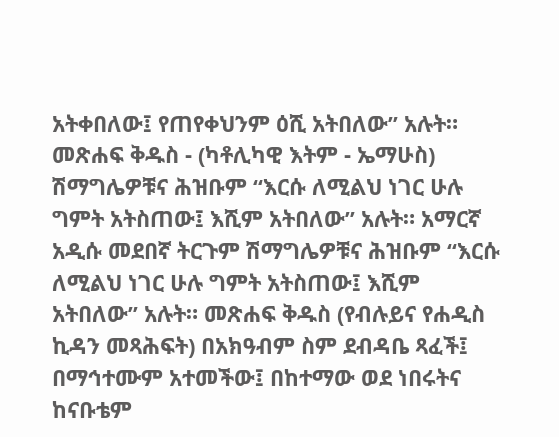አትቀበለው፤ የጠየቀህንም ዕሺ አትበለው” አሉት። መጽሐፍ ቅዱስ - (ካቶሊካዊ እትም - ኤማሁስ) ሽማግሌዎቹና ሕዝቡም “እርሱ ለሚልህ ነገር ሁሉ ግምት አትስጠው፤ እሺም አትበለው” አሉት። አማርኛ አዲሱ መደበኛ ትርጉም ሽማግሌዎቹና ሕዝቡም “እርሱ ለሚልህ ነገር ሁሉ ግምት አትስጠው፤ እሺም አትበለው” አሉት። መጽሐፍ ቅዱስ (የብሉይና የሐዲስ ኪዳን መጻሕፍት) በአክዓብም ስም ደብዳቤ ጻፈች፤ በማኅተሙም አተመችው፤ በከተማው ወደ ነበሩትና ከናቡቴም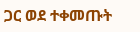ጋር ወደ ተቀመጡት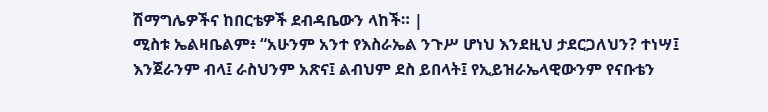ሽማግሌዎችና ከበርቴዎች ደብዳቤውን ላከች። |
ሚስቱ ኤልዛቤልም፥ “አሁንም አንተ የእስራኤል ንጉሥ ሆነህ እንደዚህ ታደርጋለህን? ተነሣ፤ እንጀራንም ብላ፤ ራስህንም አጽና፤ ልብህም ደስ ይበላት፤ የኢይዝራኤላዊውንም የናቡቴን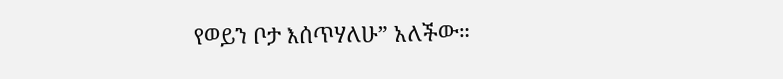የወይን ቦታ እሰጥሃለሁ” አለችው።